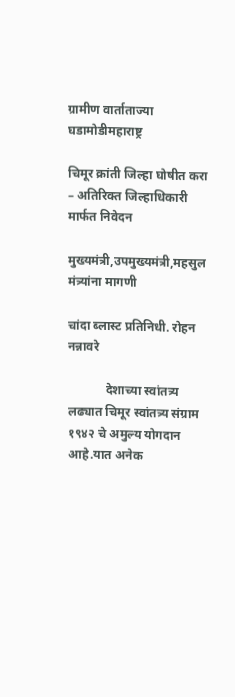ग्रामीण वार्ताताज्या घडामोडीमहाराष्ट्र

चिमूर क्रांती जिल्हा घोषीत करा – अतिरिक्त जिल्हाधिकारी मार्फत निवेदन

मुख्यमंत्री,उपमुख्यमंत्री,महसुल मंत्र्यांना मागणी

चांदा ब्लास्ट प्रतिनिधी. रोहन नन्नावरे

            देशाच्या स्वांतत्र्य लढ्यात चिमूर स्वांतत्र्य संग्राम १९४२ चे अमुल्य योगदान आहे.यात अनेक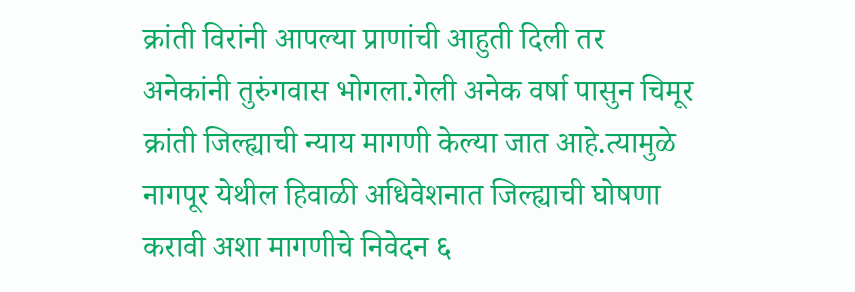क्रांती विरांनी आपल्या प्राणांची आहुती दिली तर अनेकांनी तुरुंगवास भोगला.गेली अनेक वर्षा पासुन चिमूर क्रांती जिल्ह्याची न्याय मागणी केल्या जात आहे.त्यामुळे नागपूर येथील हिवाळी अधिवेशनात जिल्ह्याची घोषणा करावी अशा मागणीचे निवेदन ६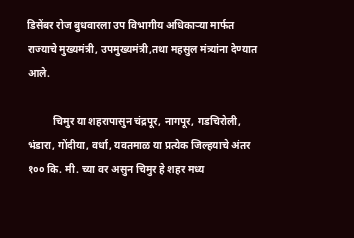डिसेंबर रोज बुधवारला उप विभागीय अधिकार्‍या मार्फत राज्याचे मुख्यमंत्री, उपमुख्यमंत्री,तथा महसुल मंत्र्यांना देण्यात आले.

          चिमुर या शहरापासुन चंद्रपूर, नागपूर, गडचिरोली, भंडारा, गोंदीया, वर्धा, यवतमाळ या प्रत्येक जिल्हयाचे अंतर १०० कि. मी. च्या वर असुन चिमुर हे शहर मध्य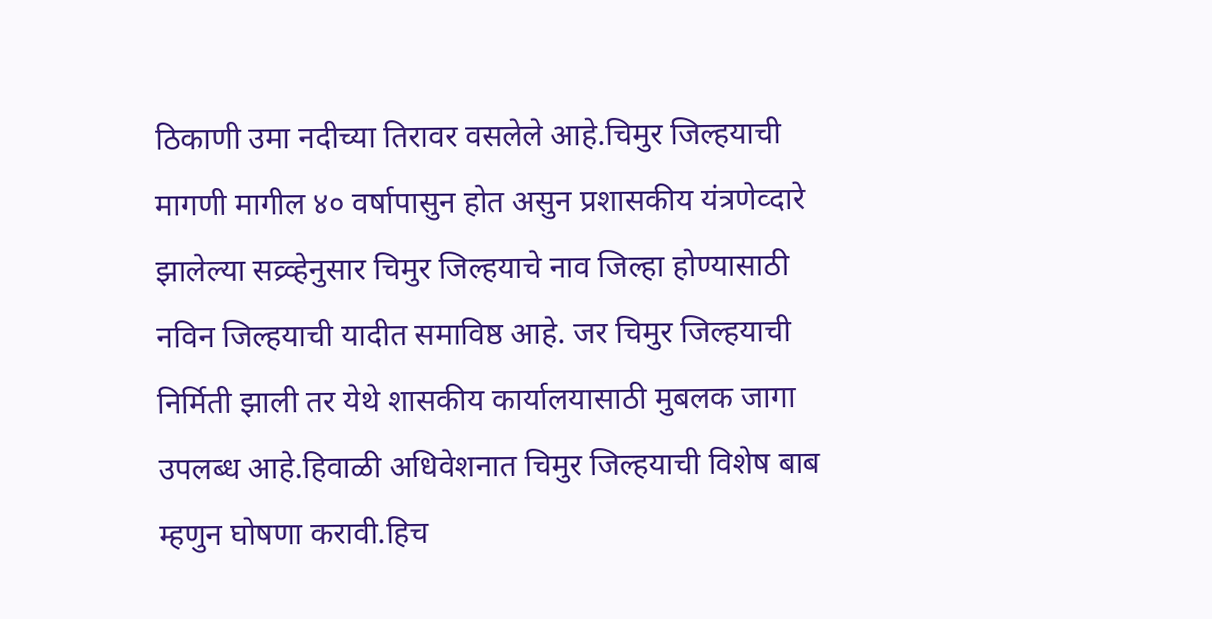ठिकाणी उमा नदीच्या तिरावर वसलेले आहे.चिमुर जिल्हयाची मागणी मागील ४० वर्षापासुन होत असुन प्रशासकीय यंत्रणेव्दारे झालेल्या सव्र्व्हेनुसार चिमुर जिल्हयाचे नाव जिल्हा होण्यासाठी नविन जिल्हयाची यादीत समाविष्ठ आहे. जर चिमुर जिल्हयाची निर्मिती झाली तर येथे शासकीय कार्यालयासाठी मुबलक जागा उपलब्ध आहे.हिवाळी अधिवेशनात चिमुर जिल्हयाची विशेष बाब म्हणुन घोषणा करावी.हिच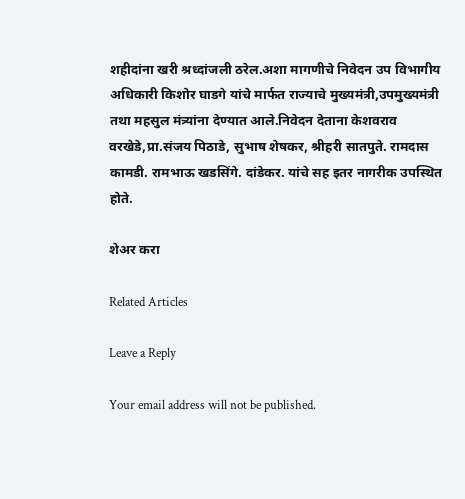शहीदांना खरी श्रध्दांजली ठरेल.अशा मागणीचे निवेदन उप विभागीय अधिकारी किशोर घाडगे यांचे मार्फत राज्याचे मुख्यमंत्री,उपमुख्यमंत्री तथा महसुल मंत्र्यांना देण्यात आले.निवेदन देताना केशवराव वरखेडे,प्रा.संजय पिठाडे, सुभाष शेषकर, श्रीहरी सातपुते. रामदास कामडी. रामभाऊ खडसिंगे. दांडेकर. यांचे सह इतर नागरीक उपस्थित होते.

शेअर करा

Related Articles

Leave a Reply

Your email address will not be published.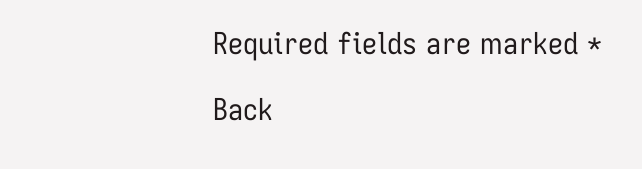Required fields are marked *

Back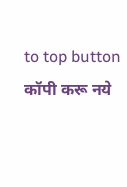to top button
कॉपी करू नये